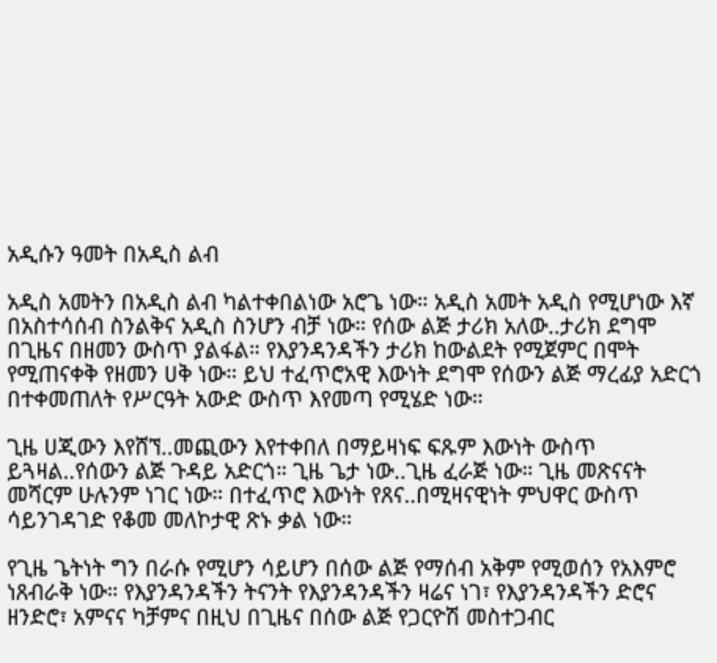አዲሱን ዓመት በአዲስ ልብ

አዲስ አመትን በአዲስ ልብ ካልተቀበልነው አሮጌ ነው። አዲስ አመት አዲስ የሚሆነው እኛ በአስተሳሰብ ስንልቅና አዲስ ስንሆን ብቻ ነው። የሰው ልጅ ታሪክ አለው..ታሪክ ደግሞ በጊዜና በዘመን ውስጥ ያልፋል። የእያንዳንዳችን ታሪክ ከውልደት የሚጀምር በሞት የሚጠናቀቅ የዘመን ሀቅ ነው። ይህ ተፈጥሮአዊ እውነት ደግሞ የሰውን ልጅ ማረፊያ አድርጎ በተቀመጠለት የሥርዓት አውድ ውስጥ እየመጣ የሚሄድ ነው።

ጊዜ ሀጂውን እየሸኘ..መጪውን እየተቀበለ በማይዛነፍ ፍጹም እውነት ውስጥ ይጓዛል..የሰውን ልጅ ጉዳይ አድርጎ። ጊዜ ጌታ ነው..ጊዜ ፈራጅ ነው። ጊዜ መጽናናት መሻርም ሁሉንም ነገር ነው። በተፈጥሮ እውነት የጸና..በሚዛናዊነት ምህዋር ውስጥ ሳይንገዳገድ የቆመ መለኮታዊ ጽኑ ቃል ነው።

የጊዜ ጌትነት ግን በራሱ የሚሆን ሳይሆን በሰው ልጅ የማሰብ አቅም የሚወሰን የአእምሮ ነጸብራቅ ነው። የእያንዳንዳችን ትናንት የእያንዳንዳችን ዛሬና ነገ፣ የእያንዳንዳችን ድሮና ዘንድሮ፣ አምናና ካቻምና በዚህ በጊዜና በሰው ልጅ የጋርዮሽ መስተጋብር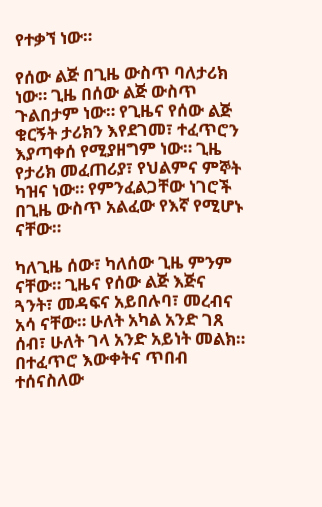የተቃኘ ነው።

የሰው ልጅ በጊዜ ውስጥ ባለታሪክ ነው። ጊዜ በሰው ልጅ ውስጥ ጉልበታም ነው። የጊዜና የሰው ልጅ ቁርኝት ታሪክን እየደገመ፣ ተፈጥሮን እያጣቀሰ የሚያዘግም ነው። ጊዜ የታሪክ መፈጠሪያ፣ የህልምና ምኞት ካዝና ነው። የምንፈልጋቸው ነገሮች በጊዜ ውስጥ አልፈው የእኛ የሚሆኑ ናቸው።

ካለጊዜ ሰው፣ ካለሰው ጊዜ ምንም ናቸው። ጊዜና የሰው ልጅ እጅና ጓንት፣ መዳፍና አይበሉባ፣ መረብና አሳ ናቸው። ሁለት አካል አንድ ገጸ ሰብ፣ ሁለት ገላ አንድ አይነት መልክ። በተፈጥሮ እውቀትና ጥበብ ተሰናስለው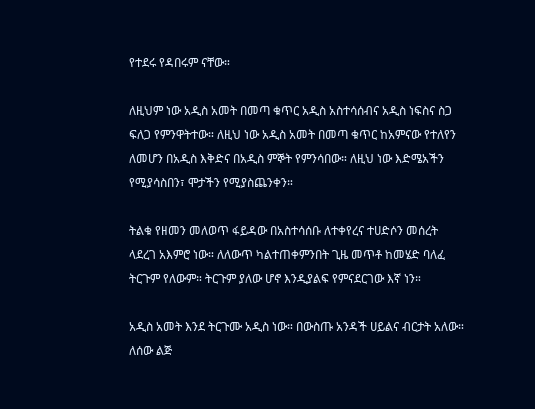የተደሩ የዳበሩም ናቸው።

ለዚህም ነው አዲስ አመት በመጣ ቁጥር አዲስ አስተሳሰብና አዲስ ነፍስና ስጋ ፍለጋ የምንዋትተው። ለዚህ ነው አዲስ አመት በመጣ ቁጥር ከአምናው የተለየን ለመሆን በአዲስ እቅድና በአዲስ ምኞት የምንሳበው። ለዚህ ነው እድሜአችን የሚያሳስበን፣ ሞታችን የሚያስጨንቀን።

ትልቁ የዘመን መለወጥ ፋይዳው በአስተሳሰቡ ለተቀየረና ተሀድሶን መሰረት ላደረገ አእምሮ ነው። ለለውጥ ካልተጠቀምንበት ጊዜ መጥቶ ከመሄድ ባለፈ ትርጉም የለውም። ትርጉም ያለው ሆኖ እንዲያልፍ የምናደርገው እኛ ነን።

አዲስ አመት እንደ ትርጉሙ አዲስ ነው። በውስጡ አንዳች ሀይልና ብርታት አለው። ለሰው ልጅ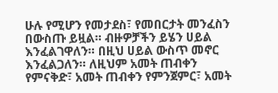ሁሉ የሚሆን የመታደስ፣ የመበርታት መንፈስን በውስጡ ይዟል። ብዙዎቻችን ይሄን ሀይል እንፈልገዋለን። በዚህ ሀይል ውስጥ መኖር እንፈልጋለን። ለዚህም አመት ጠብቀን የምናቅድ፣ አመት ጠብቀን የምንጀምር፣ አመት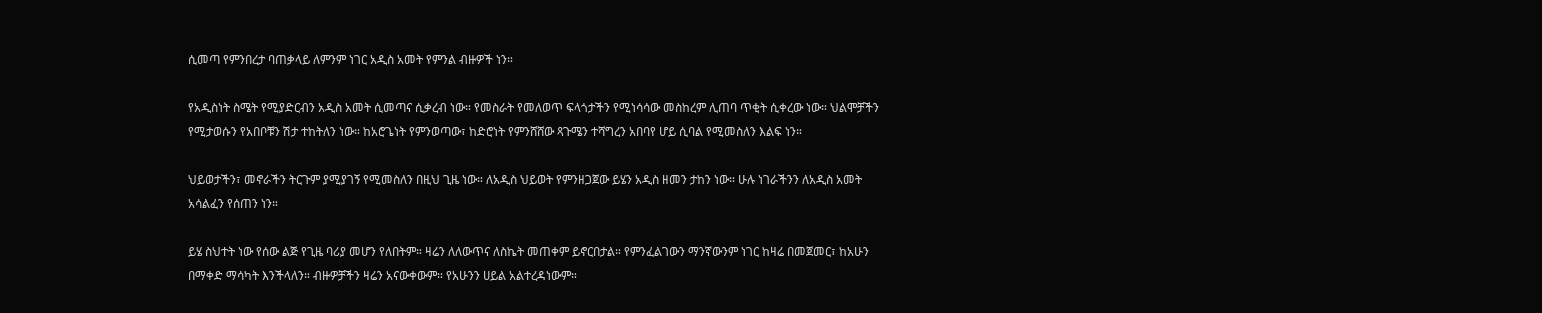ሲመጣ የምንበረታ ባጠቃላይ ለምንም ነገር አዲስ አመት የምንል ብዙዎች ነን።

የአዲስነት ስሜት የሚያድርብን አዲስ አመት ሲመጣና ሲቃረብ ነው። የመስራት የመለወጥ ፍላጎታችን የሚነሳሳው መስከረም ሊጠባ ጥቂት ሲቀረው ነው። ህልሞቻችን የሚታወሱን የአበቦቹን ሽታ ተከትለን ነው። ከአሮጌነት የምንወጣው፣ ከድሮነት የምንሸሸው ጻጉሜን ተሻግረን አበባየ ሆይ ሲባል የሚመስለን እልፍ ነን።

ህይወታችን፣ መኖራችን ትርጉም ያሚያገኝ የሚመስለን በዚህ ጊዜ ነው። ለአዲስ ህይወት የምንዘጋጀው ይሄን አዲስ ዘመን ታከን ነው። ሁሉ ነገራችንን ለአዲስ አመት አሳልፈን የሰጠን ነን።

ይሄ ስህተት ነው የሰው ልጅ የጊዜ ባሪያ መሆን የለበትም። ዛሬን ለለውጥና ለስኬት መጠቀም ይኖርበታል። የምንፈልገውን ማንኛውንም ነገር ከዛሬ በመጀመር፣ ከአሁን በማቀድ ማሳካት እንችላለን። ብዙዎቻችን ዛሬን አናውቀውም። የአሁንን ሀይል አልተረዳነውም።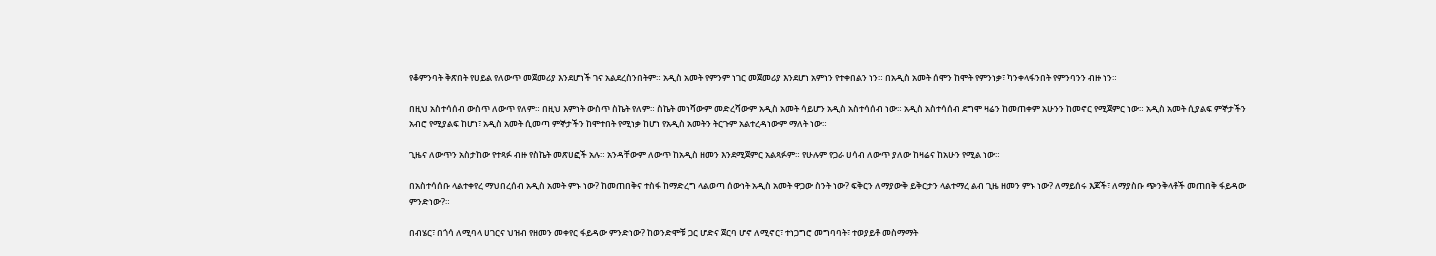የቆምንባት ቅጽበት የሀይል የለውጥ መጀመሪያ እንደሆነች ገና አልደረስንበትም። አዲስ አመት የምንም ነገር መጀመሪያ እንደሆነ አምነን የተቀበልን ነን። በአዲስ አመት ሰሞን ከሞት የምንነቃ፣ ካንቀላፋንበት የምንባንን ብዙ ነን።

በዚህ አስተሳሰብ ውስጥ ለውጥ የለም። በዚህ እምነት ውስጥ ስኬት የለም። ስኬት መነሻውም መድረሻውም አዲስ አመት ሳይሆን አዲስ አስተሳሰብ ነው። አዲስ አስተሳሰብ ደግሞ ዛሬን ከመጠቀም አሁንን ከመኖር የሚጀምር ነው። አዲስ አመት ሲያልፍ ምኞታችን አብሮ የሚያልፍ ከሆነ፣ አዲስ አመት ሲመጣ ምኞታችን ከሞተበት የሚነቃ ከሆነ የአዲስ አመትን ትርጉም አልተረዳነውም ማለት ነው።

ጊዜና ለውጥን አስታከው የተጻፉ ብዙ የስኬት መጽሀፎች አሉ። አንዳቸውም ለውጥ ከአዲስ ዘመን እንደሚጀምር አልጻፉም። የሁሉም የጋራ ሀሳብ ለውጥ ያለው ከዛሬና ከአሁን የሚል ነው።

በአስተሳሰቡ ላልተቀየረ ማህበረሰብ አዲስ አመት ምኑ ነው? ከመጠበቅና ተስፋ ከማድረግ ላልወጣ ሰውነት አዲስ አመት ዋጋው ስንት ነው? ፍቅርን ለማያውቅ ይቅርታን ላልተማረ ልብ ጊዜ ዘመን ምኑ ነው? ለማይሰሩ እጆች፣ ለማያስቡ ጭንቅላቶች መጠበቅ ፋይዳው ምንድነው?።

በብሄር፣ በጎሳ ለሚባላ ሀገርና ህዝብ የዘመን መቀየር ፋይዳው ምንድነው? ከወንድሞቹ ጋር ሆድና ጀርባ ሆኖ ለሚኖር፣ ተነጋግሮ መግባባት፣ ተወያይቶ መስማማት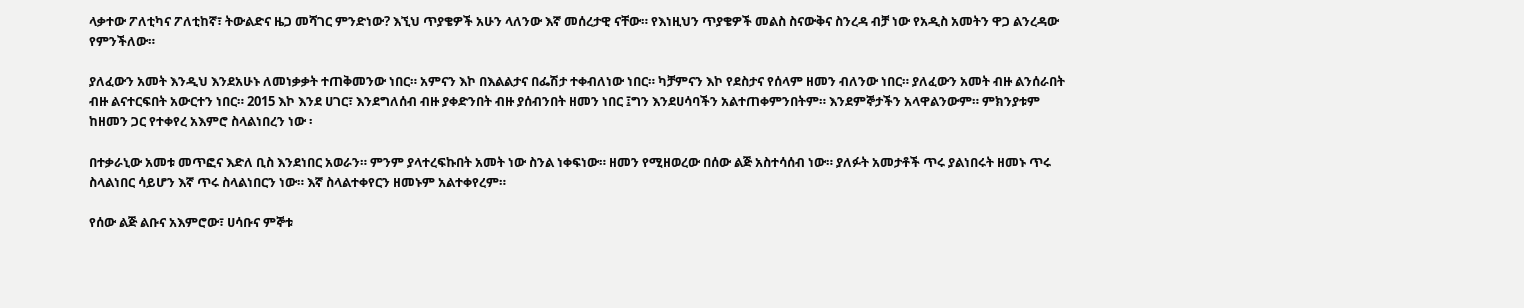ላቃተው ፖለቲካና ፖለቲከኛ፣ ትውልድና ዜጋ መሻገር ምንድነው? እኚህ ጥያቄዎች አሁን ላለንው እኛ መሰረታዊ ናቸው። የእነዚህን ጥያቄዎች መልስ ስናውቅና ስንረዳ ብቻ ነው የአዲስ አመትን ዋጋ ልንረዳው የምንችለው።

ያለፈውን አመት እንዲህ እንደአሁኑ ለመነቃቃት ተጠቅመንው ነበር። አምናን እኮ በእልልታና በፌሽታ ተቀብለነው ነበር። ካቻምናን እኮ የደስታና የሰላም ዘመን ብለንው ነበር። ያለፈውን አመት ብዙ ልንሰራበት ብዙ ልናተርፍበት አውርተን ነበር። 2015 እኮ እንደ ሀገር፣ እንደግለሰብ ብዙ ያቀድንበት ብዙ ያሰብንበት ዘመን ነበር ፤ግን እንደሀሳባችን አልተጠቀምንበትም። እንደምኞታችን አላዋልንውም። ምክንያቱም ከዘመን ጋር የተቀየረ አእምሮ ስላልነበረን ነው ፡

በተቃራኒው አመቱ መጥፎና እድለ ቢስ እንደነበር አወራን። ምንም ያላተረፍኩበት አመት ነው ስንል ነቀፍነው። ዘመን የሚዘወረው በሰው ልጅ አስተሳሰብ ነው። ያለፉት አመታቶች ጥሩ ያልነበሩት ዘመኑ ጥሩ ስላልነበር ሳይሆን እኛ ጥሩ ስላልነበርን ነው። እኛ ስላልተቀየርን ዘመኑም አልተቀየረም።

የሰው ልጅ ልቡና አእምሮው፣ ሀሳቡና ምኞቱ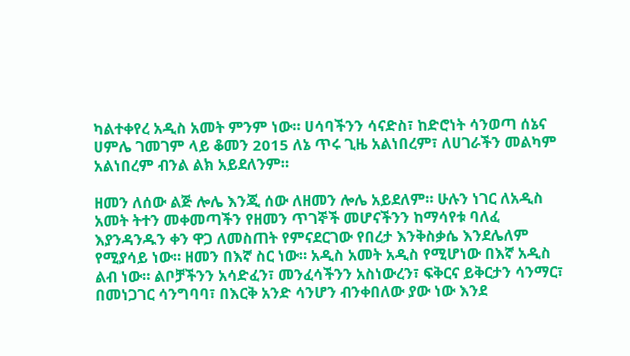ካልተቀየረ አዲስ አመት ምንም ነው። ሀሳባችንን ሳናድስ፣ ከድሮነት ሳንወጣ ሰኔና ሀምሌ ገመገም ላይ ቆመን 2015 ለኔ ጥሩ ጊዜ አልነበረም፣ ለሀገራችን መልካም አልነበረም ብንል ልክ አይደለንም።

ዘመን ለሰው ልጅ ሎሌ እንጂ ሰው ለዘመን ሎሌ አይደለም። ሁሉን ነገር ለአዲስ አመት ትተን መቀመጣችን የዘመን ጥገኞች መሆናችንን ከማሳየቱ ባለፈ እያንዳንዱን ቀን ዋጋ ለመስጠት የምናደርገው የበረታ እንቅስቃሴ እንደሌለም የሚያሳይ ነው። ዘመን በእኛ ስር ነው። አዲስ አመት አዲስ የሚሆነው በእኛ አዲስ ልብ ነው። ልቦቻችንን አሳድፈን፣ መንፈሳችንን አስነውረን፣ ፍቅርና ይቅርታን ሳንማር፣ በመነጋገር ሳንግባባ፣ በእርቅ አንድ ሳንሆን ብንቀበለው ያው ነው እንደ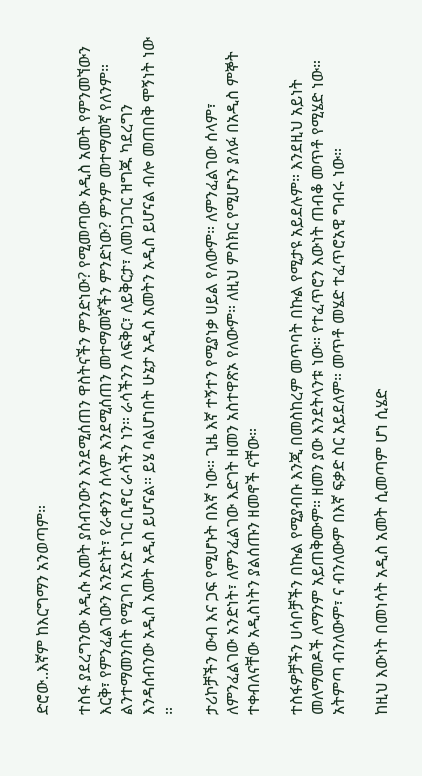ድሮው..እኛም ከእርግማን አንወጣም።

ተስፋ ያደረግንው አዲሱ አመት ያሰብንውን እንደሚሰጠን ዋስትናችን ምንድነው? የሚመጣው አዲስ አመት የምንመኘውን እርቅ፣ የምንፈልገውን አንድነት፣ የራቀንን ሰላም እንደሚሰጠን መተማመኛችን ምንድነው? ምንም መተማመኛ የለንም። ልንተማመንበት የሚገባ አንድ ነገር ቢኖር ራሳችን ነን። ራሳችንን ለፍቅር፣ ለይቅርታ፣ ለመነጋገር ዝግጁ ካደረግን እንዳሰብንው አዲስ አመት አዲስ ይሆናል። ይሄ ባልሆነበት ሁኔታ አዲስ አመትን አዲስ ይሆናል ብሎ መጠበቅ ሞኝነት ነው ።

ታሪኮቻችን ውብ እና ጋፍ የሚሆኑት በእኛ ነው። ጊዜ እኛ ተኝተን የሚያነቃ ሀይል የለውም። ለምንፈልገው ሰላም፣ ለምንፈልገው አንድነት፣ ለምንፈልገው እድገት ዘመን አስተዋጽኦ የለውም። ለዚህ ምስክር የሚሆኑን ያለፉ በአዲስ ምኞት ተቀብለናቸው አዲስነትን ያልሰጡን ዘመኖች ናቸው።

ተስፋዎቻችን ሀሳቦቻችን በኩል የሚያብቡ እንጂ በመስከረም መጥባት በኩል የሚታዩ አይደሉም። እንደዚህ አይነት መለማመዶች ለማንም አይጠቅሙም። ዘመን ያው እንደትላንቱ ነው። የተፈጥሮን እውነት ጠብቆ መጥቶ የሚሄድ ነው። አትምጣ ብንለውም፣ ና ብንለውም በእኛ ፍቃድ ስር አይደለም። መጥቶ መሄድ ተፈጥሮአዊ ግብሩ ነው።

ከዚህ እውነት በመነሳት አዲስ አመት ሲመጣም ሆነ ሲሄድ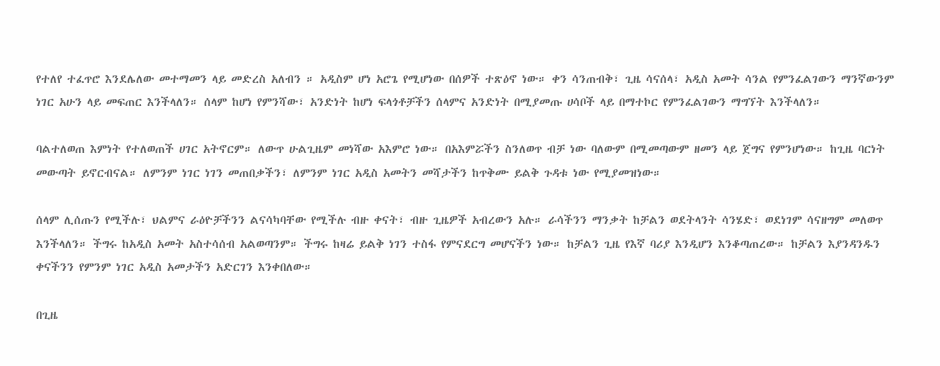የተለየ ተፈጥሮ እንደሌለው መተማመን ላይ መድረስ አለብን ። አዲስም ሆነ አሮጌ የሚሆነው በሰዎች ተጽዕኖ ነው። ቀን ሳንጠብቅ፣ ጊዜ ሳናሰላ፣ አዲስ አመት ሳንል የምንፈልገውን ማንኛውንም ነገር አሁን ላይ መፍጠር እንችላለን። ሰላም ከሆነ የምንሻው፣ አንድነት ከሆነ ፍላጎቶቻችን ሰላምና አንድነት በሚያመጡ ሀሳቦች ላይ በማተኮር የምንፈልገውን ማግኘት እንችላለን።

ባልተለወጠ እምነት የተለወጠች ሀገር አትኖርም። ለውጥ ሁልጊዜም መነሻው አእምሮ ነው። በአእምሯችን ስንለወጥ ብቻ ነው ባለውም በሚመጣውም ዘመን ላይ ጀግና የምንሆነው። ከጊዜ ባርነት መውጣት ይኖርብናል። ለምንም ነገር ነገን መጠበቃችን፣ ለምንም ነገር አዲስ አመትን መሻታችን ከጥቅሙ ይልቅ ጉዳቱ ነው የሚያመዝነው።

ሰላም ሊሰጡን የሚችሉ፣ ህልምና ራዕዮቻችንን ልናሳካባቸው የሚችሉ ብዙ ቀናት፣ ብዙ ጊዜዎች አብረውን አሉ። ራሳችንን ማንቃት ከቻልን ወደትላንት ሳንሄድ፣ ወደነገም ሳናዘግም መለወጥ እንችላለን። ችግሩ ከአዲስ አመት አስተሳሰብ አልወጣንም። ችግሩ ከዛሬ ይልቅ ነገን ተስፋ የምናደርግ መሆናችን ነው። ከቻልን ጊዜ የእኛ ባሪያ እንዲሆን እንቆጣጠረው። ከቻልን እያንዳንዱን ቀናችንን የምንም ነገር አዲስ አመታችን አድርገን እንቀበለው።

በጊዜ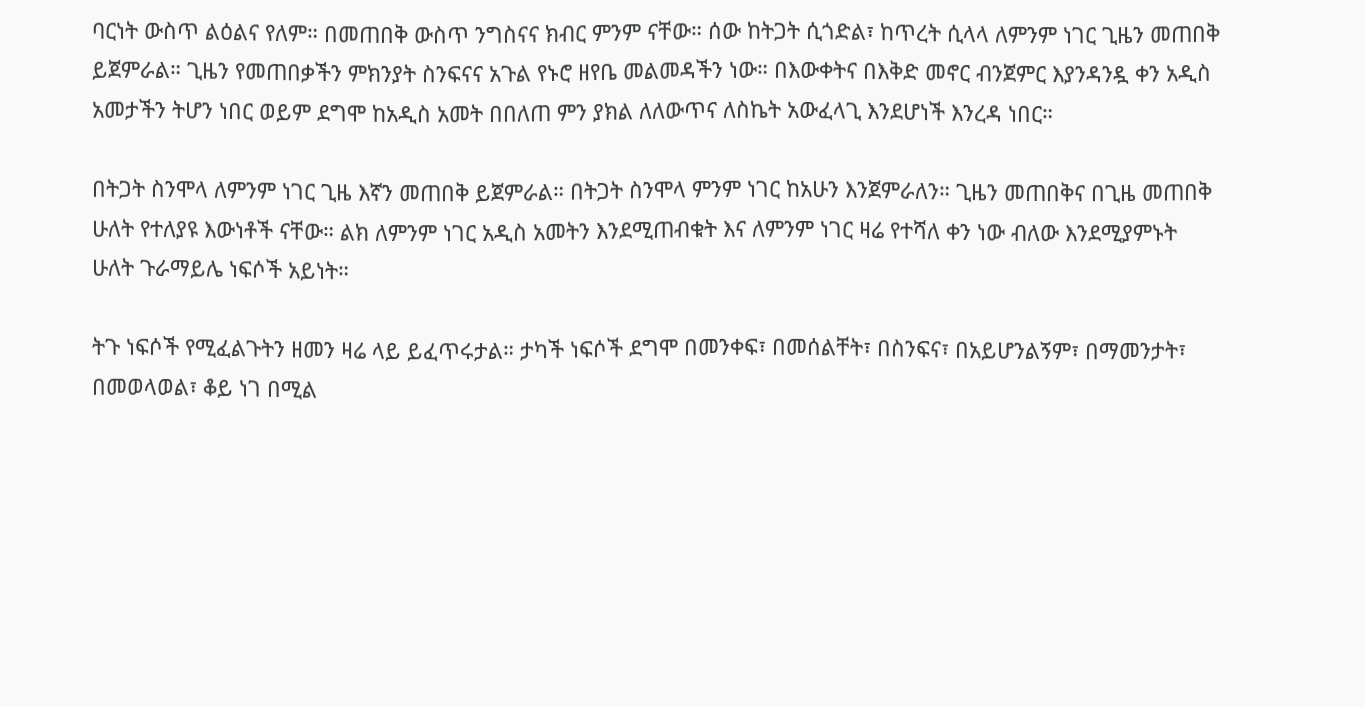ባርነት ውስጥ ልዕልና የለም። በመጠበቅ ውስጥ ንግስናና ክብር ምንም ናቸው። ሰው ከትጋት ሲጎድል፣ ከጥረት ሲላላ ለምንም ነገር ጊዜን መጠበቅ ይጀምራል። ጊዜን የመጠበቃችን ምክንያት ስንፍናና አጉል የኑሮ ዘየቤ መልመዳችን ነው። በእውቀትና በእቅድ መኖር ብንጀምር እያንዳንዷ ቀን አዲስ አመታችን ትሆን ነበር ወይም ደግሞ ከአዲስ አመት በበለጠ ምን ያክል ለለውጥና ለስኬት አውፈላጊ እንደሆነች እንረዳ ነበር።

በትጋት ስንሞላ ለምንም ነገር ጊዜ እኛን መጠበቅ ይጀምራል። በትጋት ስንሞላ ምንም ነገር ከአሁን እንጀምራለን። ጊዜን መጠበቅና በጊዜ መጠበቅ ሁለት የተለያዩ እውነቶች ናቸው። ልክ ለምንም ነገር አዲስ አመትን እንደሚጠብቁት እና ለምንም ነገር ዛሬ የተሻለ ቀን ነው ብለው እንደሚያምኑት ሁለት ጉራማይሌ ነፍሶች አይነት።

ትጉ ነፍሶች የሚፈልጉትን ዘመን ዛሬ ላይ ይፈጥሩታል። ታካች ነፍሶች ደግሞ በመንቀፍ፣ በመሰልቸት፣ በስንፍና፣ በአይሆንልኝም፣ በማመንታት፣ በመወላወል፣ ቆይ ነገ በሚል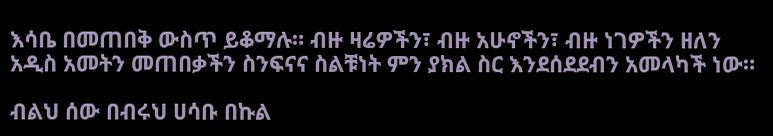እሳቤ በመጠበቅ ውስጥ ይቆማሉ። ብዙ ዛሬዎችን፣ ብዙ አሁኖችን፣ ብዙ ነገዎችን ዘለን አዲስ አመትን መጠበቃችን ስንፍናና ስልቹነት ምን ያክል ስር እንደሰደደብን አመላካች ነው።

ብልህ ሰው በብሩህ ሀሳቡ በኩል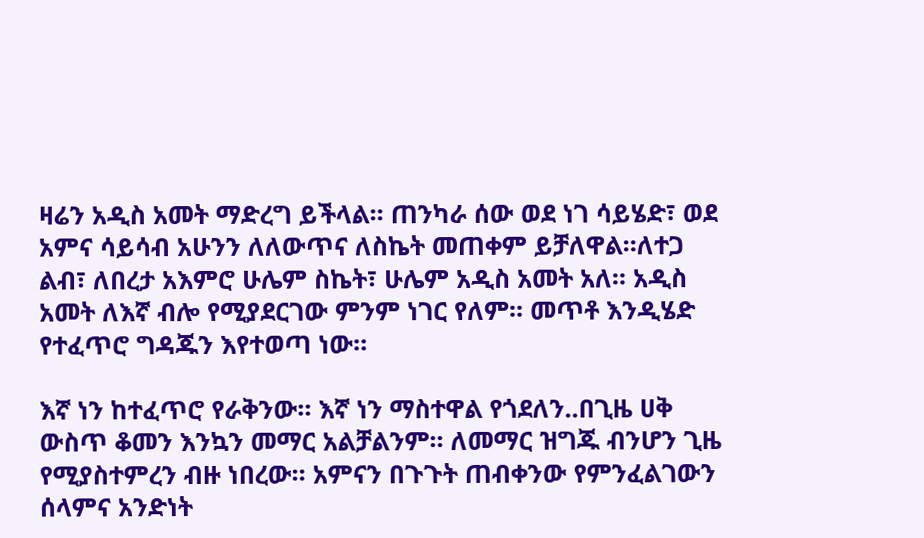ዛሬን አዲስ አመት ማድረግ ይችላል። ጠንካራ ሰው ወደ ነገ ሳይሄድ፣ ወደ አምና ሳይሳብ አሁንን ለለውጥና ለስኬት መጠቀም ይቻለዋል።ለተጋ ልብ፣ ለበረታ አእምሮ ሁሌም ስኬት፣ ሁሌም አዲስ አመት አለ። አዲስ አመት ለእኛ ብሎ የሚያደርገው ምንም ነገር የለም። መጥቶ እንዲሄድ የተፈጥሮ ግዳጁን እየተወጣ ነው።

እኛ ነን ከተፈጥሮ የራቅንው። እኛ ነን ማስተዋል የጎደለን..በጊዜ ሀቅ ውስጥ ቆመን እንኳን መማር አልቻልንም። ለመማር ዝግጁ ብንሆን ጊዜ የሚያስተምረን ብዙ ነበረው። አምናን በጉጉት ጠብቀንው የምንፈልገውን ሰላምና አንድነት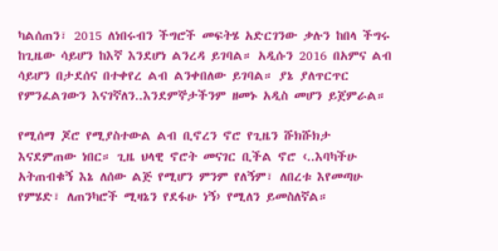ካልሰጠን፣ 2015 ለነበሩብን ችግሮች መፍትሄ አድርገንው ቃሉን ከበላ ችግሩ ከጊዜው ሳይሆን ከእኛ እንደሆነ ልንረዳ ይገባል። አዲሱን 2016 በአምና ልብ ሳይሆን በታደሰና በተቀየረ ልብ ልንቀበለው ይገባል። ያኔ ያለጥርጥር የምንፈልገውን እናገኛለን..እንደምኞታችንም ዘመኑ አዲስ መሆን ይጀምራል።

የሚሰማ ጆሮ የሚያስተውል ልብ ቢኖረን ኖሮ የጊዜን ሹክሹክታ እናደምጠው ነበር። ጊዜ ህላዊ ኖሮት መናገር ቢችል ኖሮ ‹..እባካችሁ አትጠብቁኝ እኔ ለሰው ልጅ የሚሆን ምንም የለኝም፣ ለበረቱ እየመጣሁ የምሄድ፣ ለጠንካሮች ሚዛኔን የደፋሁ ነኝ› የሚለን ይመስለኛል።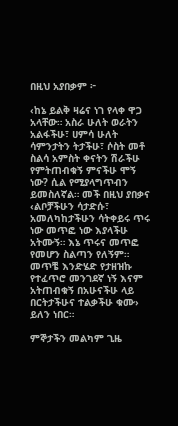በዚህ አያበቃም ፦

‹ከኔ ይልቅ ዛሬና ነገ የላቀ ዋጋ አላቸው። አስራ ሁለት ወራትን አልፋችሁ፣ ሀምሳ ሁለት ሳምንታትን ትታችሁ፣ ሶስት መቶ ስልሳ አምስት ቀናትን ሽራችሁ የምትጠብቁኝ ምናችሁ ሞኝ ነው? ሲል የሚያላግጥብን ይመስለኛል። መች በዚህ ያበቃና ‹ልቦቻችሁን ሳታድሱ፣ አመለካከታችሁን ሳትቀይሩ ጥሩ ነው መጥፎ ነው እያላችሁ አትሙኝ። እኔ ጥሩና መጥፎ የመሆን ስልጣን የለኝም። መጥቼ እንድሄድ የታዘዝኩ የተፈጥሮ መንገደኛ ነኝ እናም አትጠብቁኝ በአሁናችሁ ላይ በርትታችሁና ተልቃችሁ ቁሙ› ይለን ነበር።

ምኞታችን መልካም ጊዜ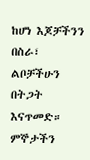ከሆነ እጆቻችንን በስራ፣ ልቦቻችሁን በትጋት እናጥመድ። ምኞታችን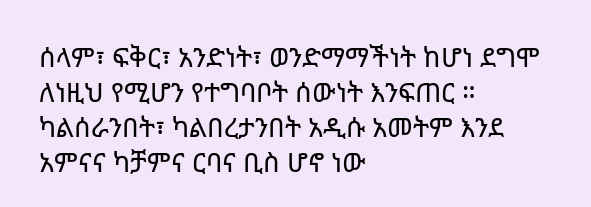ሰላም፣ ፍቅር፣ አንድነት፣ ወንድማማችነት ከሆነ ደግሞ ለነዚህ የሚሆን የተግባቦት ሰውነት እንፍጠር ። ካልሰራንበት፣ ካልበረታንበት አዲሱ አመትም እንደ አምናና ካቻምና ርባና ቢስ ሆኖ ነው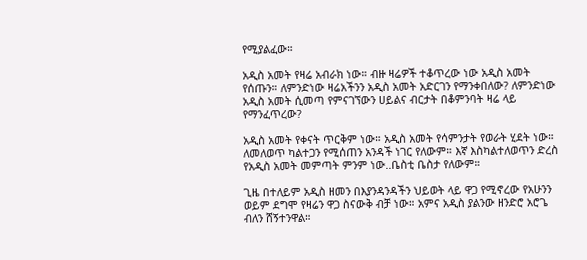የሚያልፈው።

አዲስ አመት የዛሬ አብራክ ነው። ብዙ ዛሬዎች ተቆጥረው ነው አዲስ አመት የሰጡን። ለምንድነው ዛሬአችንን አዲስ አመት አድርገን የማንቀበለው? ለምንድነው አዲስ አመት ሲመጣ የምናገኘውን ሀይልና ብርታት በቆምንባት ዛሬ ላይ የማንፈጥረው?

አዲስ አመት የቀናት ጥርቅም ነው። አዲስ አመት የሳምንታት የወራት ሂደት ነው። ለመለወጥ ካልተጋን የሚሰጠን አንዳች ነገር የለውም። እኛ እስካልተለወጥን ድረስ የአዲስ አመት መምጣት ምንም ነው..ቤስቲ ቤስታ የለውም።

ጊዜ በተለይም አዲስ ዘመን በእያንዳንዳችን ህይወት ላይ ዋጋ የሚኖረው የአሁንን ወይም ደግሞ የዛሬን ዋጋ ስናውቅ ብቻ ነው። አምና አዲስ ያልንው ዘንድሮ አሮጌ ብለን ሸኝተንዋል።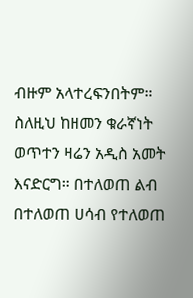ብዙም አላተረፍንበትም። ስለዚህ ከዘመን ቁራኛነት ወጥተን ዛሬን አዲስ አመት እናድርግ። በተለወጠ ልብ በተለወጠ ሀሳብ የተለወጠ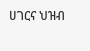ሀገርና ህዝብ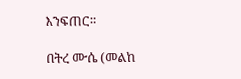እንፍጠር።

በትረ ሙሴ (መልከ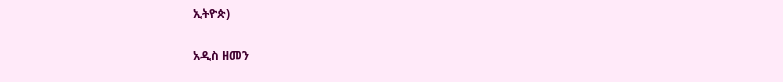ኢትዮጵ)

አዲስ ዘመን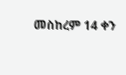መስከረም 14 ቀን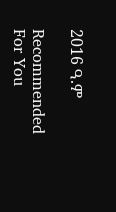2016 ዓ.ም

Recommended For You